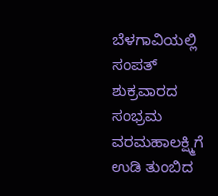ಬೆಳಗಾವಿಯಲ್ಲಿ ಸಂಪತ್ ಶುಕ್ರವಾರದ ಸಂಭ್ರಮ
ವರಮಹಾಲಕ್ಷ್ಮಿಗೆ ಉಡಿ ತುಂಬಿದ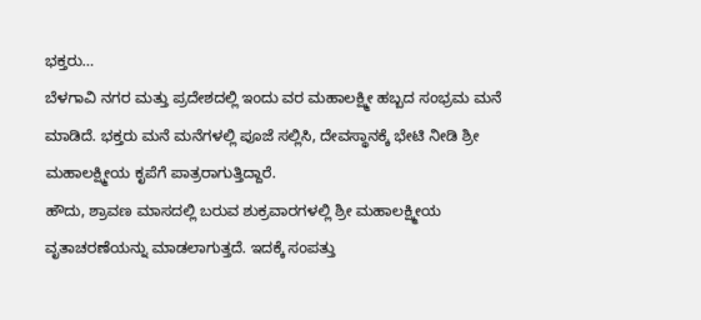ಭಕ್ತರು…
ಬೆಳಗಾವಿ ನಗರ ಮತ್ತು ಪ್ರದೇಶದಲ್ಲಿ ಇಂದು ವರ ಮಹಾಲಕ್ಷ್ಮೀ ಹಬ್ಬದ ಸಂಭ್ರಮ ಮನೆ ಮಾಡಿದೆ. ಭಕ್ತರು ಮನೆ ಮನೆಗಳಲ್ಲಿ ಪೂಜೆ ಸಲ್ಲಿಸಿ, ದೇವಸ್ಥಾನಕ್ಕೆ ಭೇಟಿ ನೀಡಿ ಶ್ರೀ ಮಹಾಲಕ್ಷ್ಮೀಯ ಕೃಪೆಗೆ ಪಾತ್ರರಾಗುತ್ತಿದ್ದಾರೆ.
ಹೌದು, ಶ್ರಾವಣ ಮಾಸದಲ್ಲಿ ಬರುವ ಶುಕ್ರವಾರಗಳಲ್ಲಿ ಶ್ರೀ ಮಹಾಲಕ್ಷ್ಮೀಯ ವೃತಾಚರಣೆಯನ್ನು ಮಾಡಲಾಗುತ್ತದೆ. ಇದಕ್ಕೆ ಸಂಪತ್ತು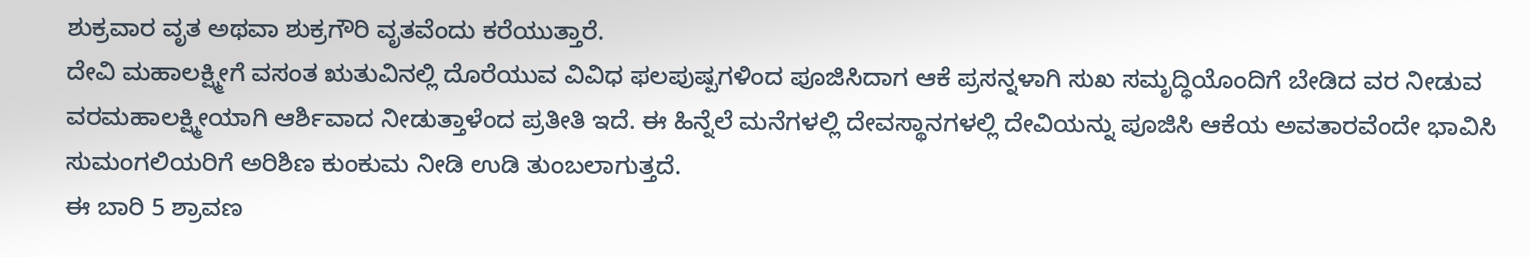ಶುಕ್ರವಾರ ವೃತ ಅಥವಾ ಶುಕ್ರಗೌರಿ ವೃತವೆಂದು ಕರೆಯುತ್ತಾರೆ.
ದೇವಿ ಮಹಾಲಕ್ಷ್ಮೀಗೆ ವಸಂತ ಋತುವಿನಲ್ಲಿ ದೊರೆಯುವ ವಿವಿಧ ಫಲಪುಷ್ಪಗಳಿಂದ ಪೂಜಿಸಿದಾಗ ಆಕೆ ಪ್ರಸನ್ನಳಾಗಿ ಸುಖ ಸಮೃದ್ಧಿಯೊಂದಿಗೆ ಬೇಡಿದ ವರ ನೀಡುವ ವರಮಹಾಲಕ್ಷ್ಮೀಯಾಗಿ ಆರ್ಶಿವಾದ ನೀಡುತ್ತಾಳೆಂದ ಪ್ರತೀತಿ ಇದೆ. ಈ ಹಿನ್ನೆಲೆ ಮನೆಗಳಲ್ಲಿ ದೇವಸ್ಥಾನಗಳಲ್ಲಿ ದೇವಿಯನ್ನು ಪೂಜಿಸಿ ಆಕೆಯ ಅವತಾರವೆಂದೇ ಭಾವಿಸಿ ಸುಮಂಗಲಿಯರಿಗೆ ಅರಿಶಿಣ ಕುಂಕುಮ ನೀಡಿ ಉಡಿ ತುಂಬಲಾಗುತ್ತದೆ.
ಈ ಬಾರಿ 5 ಶ್ರಾವಣ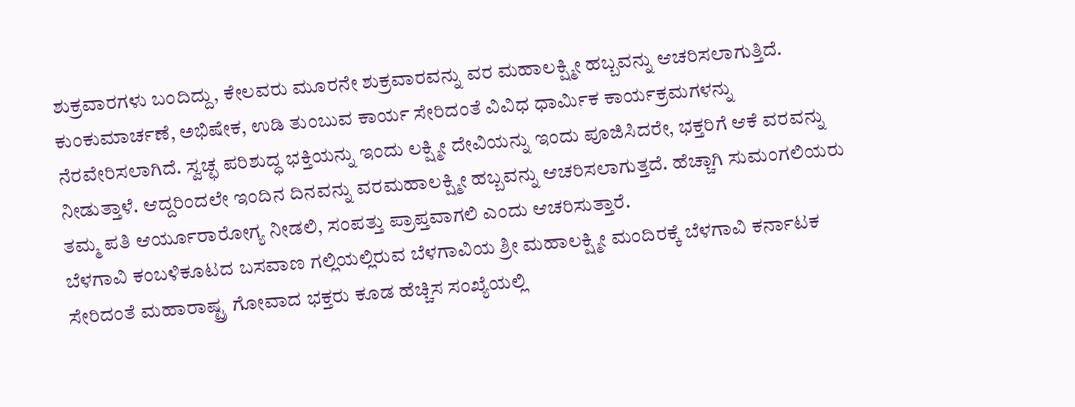ಶುಕ್ರವಾರಗಳು ಬಂದಿದ್ದು, ಕೇಲವರು ಮೂರನೇ ಶುಕ್ರವಾರವನ್ನು ವರ ಮಹಾಲಕ್ಷ್ಮೀ ಹಬ್ಬವನ್ನು ಆಚರಿಸಲಾಗುತ್ತಿದೆ. ಕುಂಕುಮಾರ್ಚಣೆ, ಅಭಿಷೇಕ, ಉಡಿ ತುಂಬುವ ಕಾರ್ಯ ಸೇರಿದಂತೆ ವಿವಿಧ ಧಾರ್ಮಿಕ ಕಾರ್ಯಕ್ರಮಗಳನ್ನು ನೆರವೇರಿಸಲಾಗಿದೆ. ಸ್ವಚ್ಛ ಪರಿಶುದ್ಧ ಭಕ್ತಿಯನ್ನು ಇಂದು ಲಕ್ಷ್ಮೀ ದೇವಿಯನ್ನು ಇಂದು ಪೂಜಿಸಿದರೇ, ಭಕ್ತರಿಗೆ ಆಕೆ ವರವನ್ನು ನೀಡುತ್ತಾಳೆ. ಆದ್ದರಿಂದಲೇ ಇಂದಿನ ದಿನವನ್ನು ವರಮಹಾಲಕ್ಷ್ಮೀ ಹಬ್ಬವನ್ನು ಆಚರಿಸಲಾಗುತ್ತದೆ. ಹೆಚ್ಚಾಗಿ ಸುಮಂಗಲಿಯರು ತಮ್ಮ ಪತಿ ಆರ್ಯೂರಾರೋಗ್ಯ ನೀಡಲಿ, ಸಂಪತ್ತು ಪ್ರಾಪ್ತವಾಗಲಿ ಎಂದು ಆಚರಿಸುತ್ತಾರೆ.
ಬೆಳಗಾವಿ ಕಂಬಳಿಕೂಟದ ಬಸವಾಣ ಗಲ್ಲಿಯಲ್ಲಿರುವ ಬೆಳಗಾವಿಯ ಶ್ರೀ ಮಹಾಲಕ್ಷ್ಮೀ ಮಂದಿರಕ್ಕೆ ಬೆಳಗಾವಿ ಕರ್ನಾಟಕ ಸೇರಿದಂತೆ ಮಹಾರಾಷ್ಟ್ರ ಗೋವಾದ ಭಕ್ತರು ಕೂಡ ಹೆಚ್ಚಿಸ ಸಂಖ್ಯೆಯಲ್ಲಿ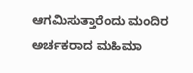ಆಗಮಿಸುತ್ತಾರೆಂದು ಮಂದಿರ ಅರ್ಚಕರಾದ ಮಹಿಮಾ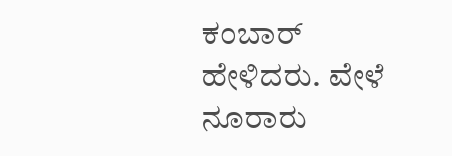ಕಂಬಾರ್ ಹೇಳಿದರು. ವೇಳೆ ನೂರಾರು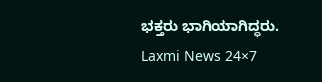ಭಕ್ತರು ಭಾಗಿಯಾಗಿದ್ಧರು.
Laxmi News 24×7